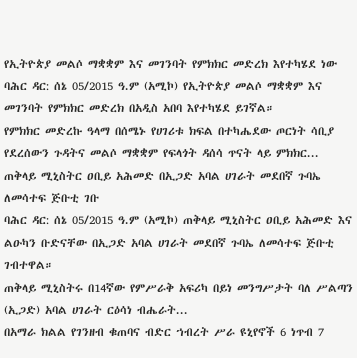የኢትዮጵያ መልሶ ማቋቋም እና መገንባት የምክክር መድረክ እየተካሄደ ነው
ባሕር ዳር: ሰኔ 05/2015 ዓ.ም (አሚኮ) የኢትዮጵያ መልሶ ማቋቋም እና መገንባት የምክክር መድረክ በአዲስ አበባ እየተካሄደ ይገኛል።
የምክክር መድረኩ ዓላማ በሰሜኑ የሀገሪቱ ክፍል በተካሔደው ጦርነት ሳቢያ የደረሰውን ጉዳትና መልሶ ማቋቋም የፍላጎት ዳሰሳ ጥናት ላይ ምክክር...
ጠቅላይ ሚኒስትር ዐቢይ አሕመድ በኢጋድ አባል ሀገራት መደበኛ ጉባኤ ለመሳተፍ ጅቡቲ ገቡ
ባሕር ዳር: ሰኔ 05/2015 ዓ.ም (አሚኮ) ጠቅላይ ሚኒስትር ዐቢይ አሕመድ እና ልዑካን ቡድናቸው በኢጋድ አባል ሀገራት መደበኛ ጉባኤ ለመሳተፍ ጅቡቲ ገብተዋል።
ጠቅላይ ሚኒስትሩ በ14ኛው የምሥራቅ አፍሪካ በይነ መንግሥታት ባለ ሥልጣን (ኢጋድ) አባል ሀገራት ርዕሳነ ብሔራት...
በአማራ ክልል የገንዘብ ቁጠባና ብድር ኀብረት ሥራ ዩኒየኖች 6 ነጥብ 7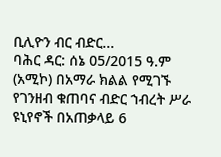ቢሊዮን ብር ብድር...
ባሕር ዳር: ሰኔ 05/2015 ዓ.ም (አሚኮ) በአማራ ክልል የሚገኙ የገንዘብ ቁጠባና ብድር ኀብረት ሥራ ዩኒየኖች በአጠቃላይ 6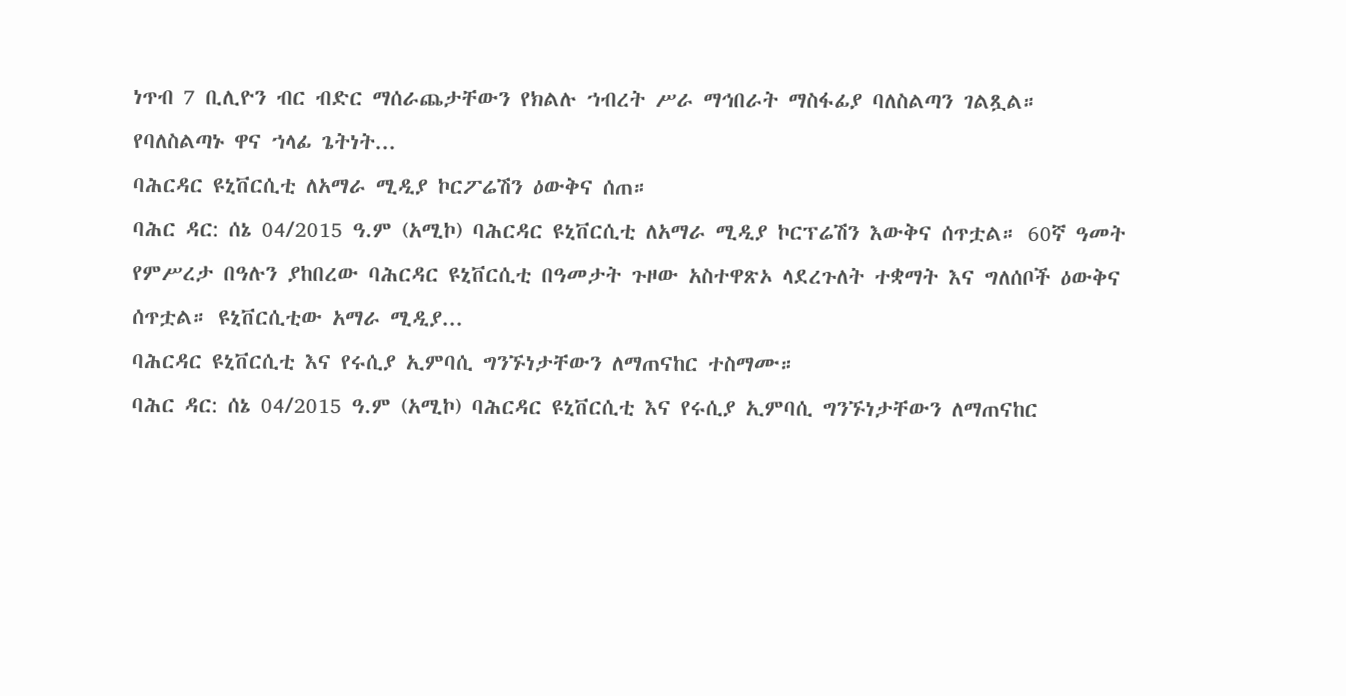ነጥብ 7 ቢሊዮን ብር ብድር ማሰራጨታቸውን የክልሉ ኀብረት ሥራ ማኅበራት ማስፋፊያ ባለስልጣን ገልጿል።
የባለስልጣኑ ዋና ኀላፊ ጌትነት...
ባሕርዳር ዩኒቨርሲቲ ለአማራ ሚዲያ ኮርፖሬሽን ዕውቅና ሰጠ።
ባሕር ዳር: ሰኔ 04/2015 ዓ.ም (አሚኮ) ባሕርዳር ዩኒቨርሲቲ ለአማራ ሚዲያ ኮርፕሬሽን እውቅና ሰጥቷል። 60ኛ ዓመት የምሥረታ በዓሉን ያከበረው ባሕርዳር ዩኒቨርሲቲ በዓመታት ጉዞው አስተዋጽኦ ላደረጉለት ተቋማት እና ግለሰቦች ዕውቅና ሰጥቷል። ዩኒቨርሲቲው አማራ ሚዲያ...
ባሕርዳር ዩኒቨርሲቲ እና የሩሲያ ኢምባሲ ግንኙነታቸውን ለማጠናከር ተስማሙ።
ባሕር ዳር: ሰኔ 04/2015 ዓ.ም (አሚኮ) ባሕርዳር ዩኒቨርሲቲ እና የሩሲያ ኢምባሲ ግንኙነታቸውን ለማጠናከር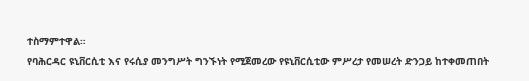ተስማምተዋል።
የባሕርዳር ዩኒቨርሲቲ እና የሩሲያ መንግሥት ግንኙነት የሚጀመረው የዩኒቨርሲቲው ምሥረታ የመሠረት ድንጋይ ከተቀመጠበት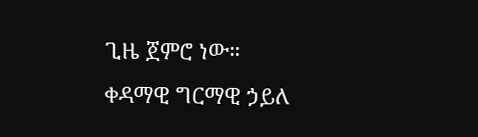ጊዜ ጀምሮ ነው።
ቀዳማዊ ግርማዊ ኃይለ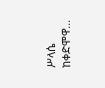ሥላሴ ከቀድሞዋ...